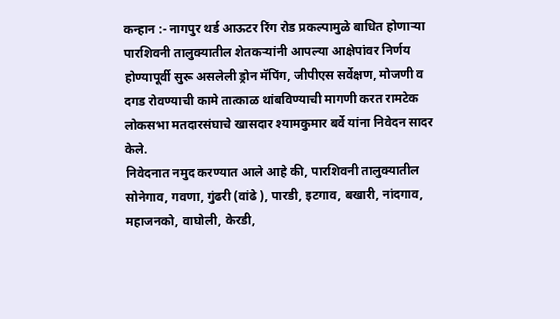कन्हान :- नागपुर थर्ड आऊटर रिंग रोड प्रकल्पामुळे बाधित होणाऱ्या पारशिवनी तालुक्यातील शेतकऱ्यांनी आपल्या आक्षेपांवर निर्णय होण्यापूर्वी सुरू असलेली ड्रोन मॅपिंग, जीपीएस सर्वेक्षण, मोजणी व दगड रोवण्याची कामे तात्काळ थांबविण्याची मागणी करत रामटेक लोकसभा मतदारसंघाचे खासदार श्यामकुमार बर्वे यांना निवेदन सादर केले.
निवेदनात नमुद करण्यात आले आहे की, पारशिवनी तालुक्यातील सोनेगाव, गवणा, गुंढरी (वांढे ), पारडी, इटगाव, बखारी, नांदगाव, महाजनको, वाघोली, केरडी,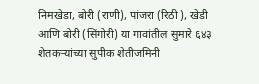निमखेडा, बोरी (राणी), पांजरा (रिठी ), खेडी आणि बोरी (सिंगोरी) या गावांतील सुमारे ६४३ शेतकऱ्यांच्या सुपीक शेतीजमिनी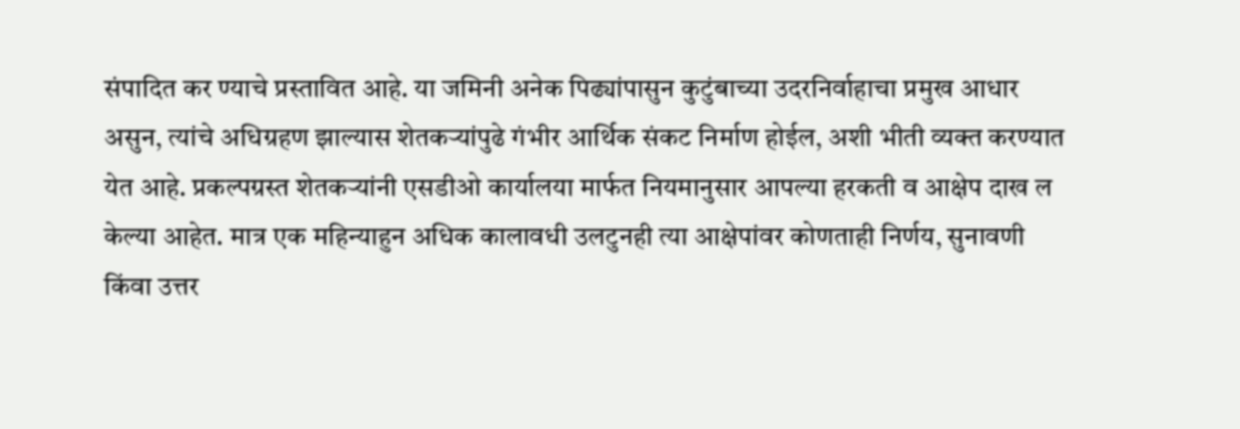संपादित कर ण्याचे प्रस्तावित आहे. या जमिनी अनेक पिढ्यांपासुन कुटुंबाच्या उदरनिर्वाहाचा प्रमुख आधार असुन, त्यांचे अधिग्रहण झाल्यास शेतकऱ्यांपुढे गंभीर आर्थिक संकट निर्माण होईल, अशी भीती व्यक्त करण्यात येत आहे. प्रकल्पग्रस्त शेतकऱ्यांनी एसडीओ कार्यालया मार्फत नियमानुसार आपल्या हरकती व आक्षेप दाख ल केल्या आहेत. मात्र एक महिन्याहुन अधिक कालावधी उलटुनही त्या आक्षेपांवर कोणताही निर्णय, सुनावणी किंवा उत्तर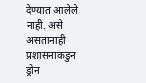देण्यात आलेले नाही. असे असतानाही प्रशासनाकडुन ड्रोन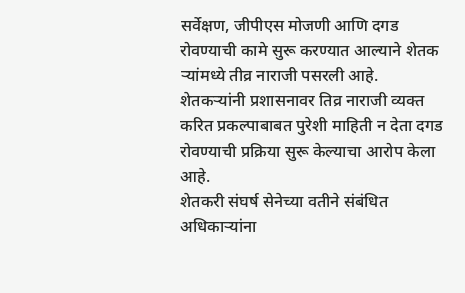सर्वेक्षण, जीपीएस मोजणी आणि दगड रोवण्याची कामे सुरू करण्यात आल्याने शेतक ऱ्यांमध्ये तीव्र नाराजी पसरली आहे. शेतकऱ्यांनी प्रशासनावर तिव्र नाराजी व्यक्त करित प्रकल्पाबाबत पुरेशी माहिती न देता दगड रोवण्याची प्रक्रिया सुरू केल्याचा आरोप केला आहे.
शेतकरी संघर्ष सेनेच्या वतीने संबंधित अधिकाऱ्यांना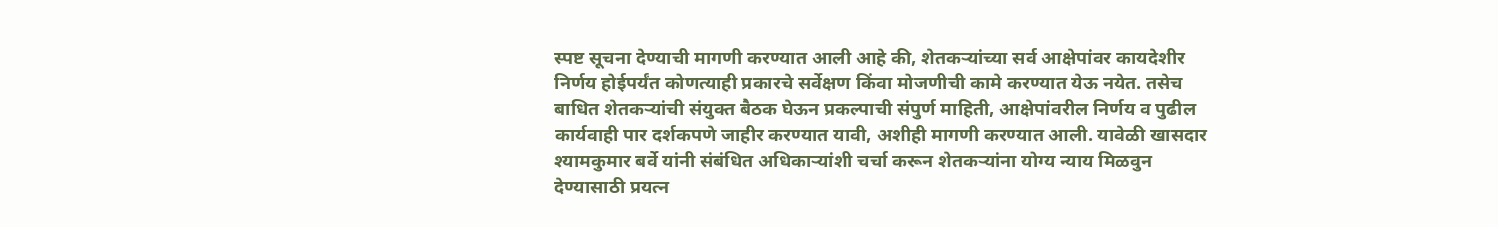स्पष्ट सूचना देण्याची मागणी करण्यात आली आहे की, शेतकऱ्यांच्या सर्व आक्षेपांवर कायदेशीर निर्णय होईपर्यंत कोणत्याही प्रकारचे सर्वेक्षण किंवा मोजणीची कामे करण्यात येऊ नयेत. तसेच बाधित शेतकऱ्यांची संयुक्त बैठक घेऊन प्रकल्पाची संपुर्ण माहिती, आक्षेपांवरील निर्णय व पुढील कार्यवाही पार दर्शकपणे जाहीर करण्यात यावी, अशीही मागणी करण्यात आली. यावेळी खासदार श्यामकुमार बर्वे यांनी संबंधित अधिकाऱ्यांशी चर्चा करून शेतकऱ्यांना योग्य न्याय मिळवुन देण्यासाठी प्रयत्न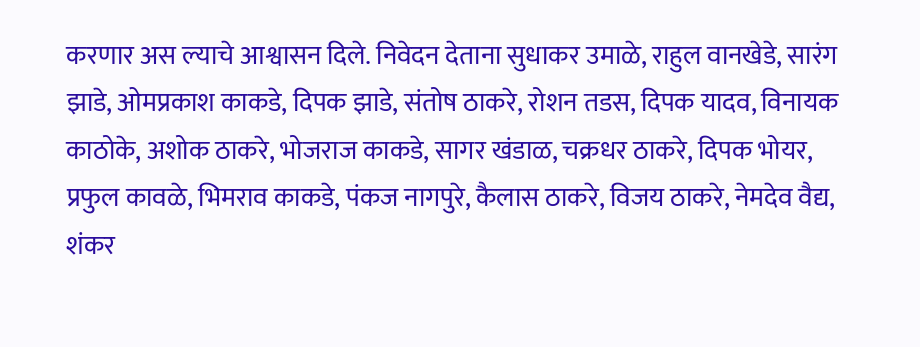करणार अस ल्याचे आश्वासन दिले. निवेदन देताना सुधाकर उमाळे, राहुल वानखेडे, सारंग झाडे, ओमप्रकाश काकडे, दिपक झाडे, संतोष ठाकरे, रोशन तडस, दिपक यादव, विनायक काठोके, अशोक ठाकरे, भोजराज काकडे, सागर खंडाळ, चक्रधर ठाकरे, दिपक भोयर, प्रफुल कावळे, भिमराव काकडे, पंकज नागपुरे, कैलास ठाकरे, विजय ठाकरे, नेमदेव वैद्य, शंकर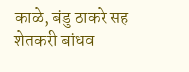काळे, बंडु ठाकरे सह शेतकरी बांधव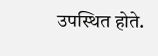उपस्थित होते.